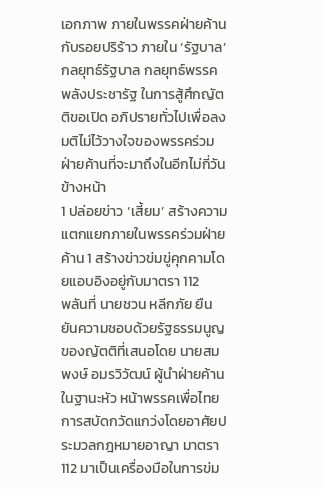เอกภาพ ภายในพรรคฝ่ายค้าน กับรอยปริร้าว ภายใน ‘รัฐบาล’
กลยุทธ์รัฐบาล กลยุทธ์พรรคพลังประชารัฐ ในการสู้ศึกญัตติขอเปิด อภิปรายทั่วไปเพื่อลงมติไม่ไว้วางใจของพรรคร่วมฝ่ายค้านที่จะมาถึงในอีกไม่กี่วันข้างหน้า
1 ปล่อยข่าว ‘เสี้ยม’ สร้างความแตกแยกภายในพรรคร่วมฝ่ายค้าน 1 สร้างข่าวข่มขู่คุกคามโดยแอบอิงอยู่กับมาตรา 112
พลันที่ นายชวน หลีกภัย ยืนยันความชอบด้วยรัฐธรรมนูญของญัตติที่เสนอโดย นายสมพงษ์ อมรวิวัฒน์ ผู้นำฝ่ายค้านในฐานะหัว หน้าพรรคเพื่อไทย
การสบัดกวัดแกว่งโดยอาศัยประมวลกฎหมายอาญา มาตรา 112 มาเป็นเครื่องมือในการข่ม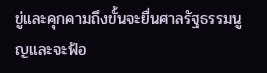ขู่และคุกคามถึงขั้นจะยื่นศาลรัฐธรรมนูญและจะฟ้อ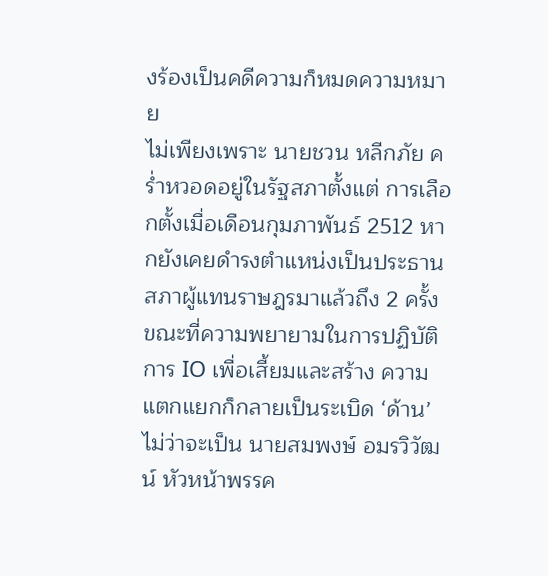งร้องเป็นคดีความก็หมดความหมาย
ไม่เพียงเพราะ นายชวน หลีกภัย คร่ำหวอดอยู่ในรัฐสภาตั้งแต่ การเลือกตั้งเมื่อเดือนกุมภาพันธ์ 2512 หากยังเคยดำรงตำแหน่งเป็นประธานสภาผู้แทนราษฎรมาแล้วถึง 2 ครั้ง
ขณะที่ความพยายามในการปฏิบัติการ IO เพื่อเสี้ยมและสร้าง ความแตกแยกก็กลายเป็นระเบิด ‘ด้าน’
ไม่ว่าจะเป็น นายสมพงษ์ อมรวิวัฒน์ หัวหน้าพรรค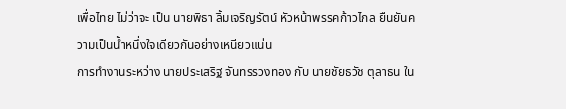เพื่อไทย ไม่ว่าจะ เป็น นายพิธา ลิ้มเจริญรัตน์ หัวหน้าพรรคก้าวไกล ยืนยันความเป็นน้ำหนึ่งใจเดียวกันอย่างเหนียวแน่น
การทำงานระหว่าง นายประเสริฐ จันทรรวงทอง กับ นายชัยธวัช ตุลาธน ใน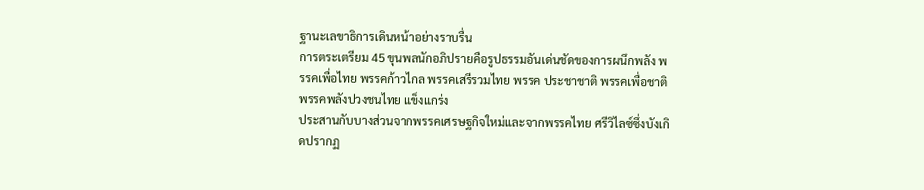ฐานะเลขาธิการเดินหน้าอย่างราบรื่น
การตระเตรียม 45 ขุนพลนักอภิปรายคือรูปธรรมอันเด่นชัดของการผนึกพลัง พรรคเพื่อไทย พรรคก้าวไกล พรรคเสรีรวมไทย พรรค ประชาชาติ พรรคเพื่อชาติ พรรคพลังปวงชนไทย แข็งแกร่ง
ประสานกับบางส่วนจากพรรคเศรษฐกิจใหม่และจากพรรคไทย ศรีวิไลซ์ซึ่งบังเกิดปรากฏ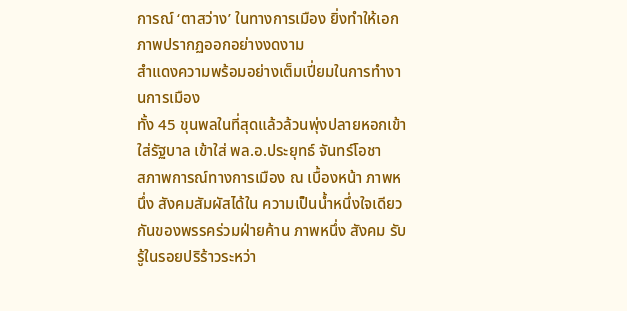การณ์ ‘ตาสว่าง’ ในทางการเมือง ยิ่งทำให้เอกภาพปรากฏออกอย่างงดงาม
สำแดงความพร้อมอย่างเต็มเปี่ยมในการทำงานการเมือง
ทั้ง 45 ขุนพลในที่สุดแล้วล้วนพุ่งปลายหอกเข้าใส่รัฐบาล เข้าใส่ พล.อ.ประยุทธ์ จันทร์โอชา
สภาพการณ์ทางการเมือง ณ เบื้องหน้า ภาพหนึ่ง สังคมสัมผัสได้ใน ความเป็นน้ำหนึ่งใจเดียวกันของพรรคร่วมฝ่ายค้าน ภาพหนึ่ง สังคม รับรู้ในรอยปริร้าวระหว่า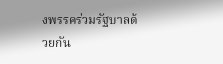งพรรคร่วมรัฐบาลด้วยกัน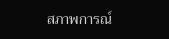สภาพการณ์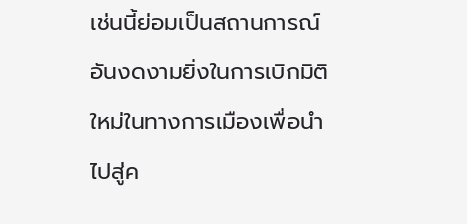เช่นนี้ย่อมเป็นสถานการณ์อันงดงามยิ่งในการเบิกมิติใหม่ในทางการเมืองเพื่อนำไปสู่ค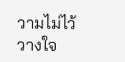วามไม่ไว้วางใจ